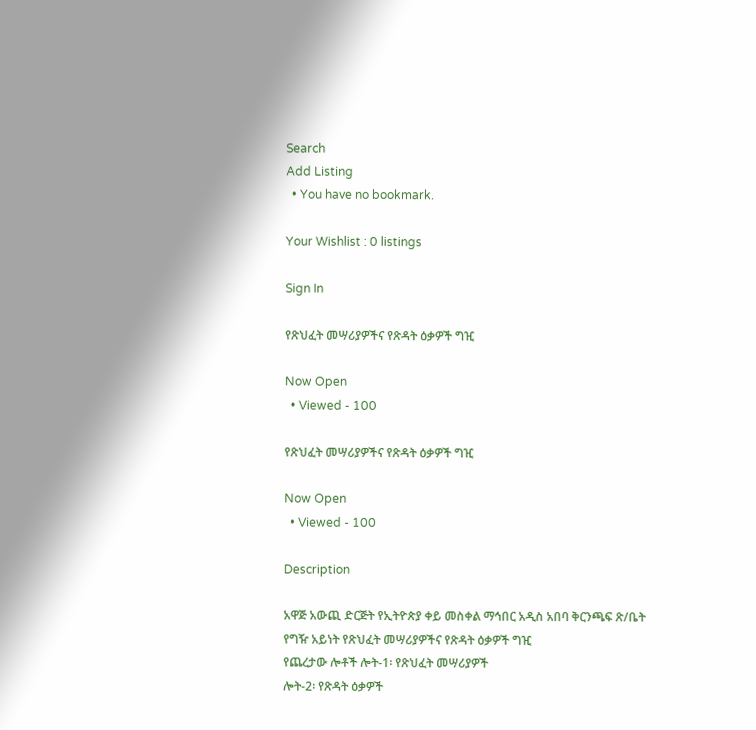Search
Add Listing
  • You have no bookmark.

Your Wishlist : 0 listings

Sign In

የጽህፈት መሣሪያዎችና የጽዳት ዕቃዎች ግዢ

Now Open
  • Viewed - 100

የጽህፈት መሣሪያዎችና የጽዳት ዕቃዎች ግዢ

Now Open
  • Viewed - 100

Description

አዋጅ አውጪ ድርጅት የኢትዮጵያ ቀይ መስቀል ማኅበር አዲስ አበባ ቅርንጫፍ ጽ/ቤት
የግዥ አይነት የጽህፈት መሣሪያዎችና የጽዳት ዕቃዎች ግዢ
የጨረታው ሎቶች ሎት-1፡ የጽህፈት መሣሪያዎች
ሎት-2፡ የጽዳት ዕቃዎች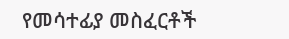የመሳተፊያ መስፈርቶች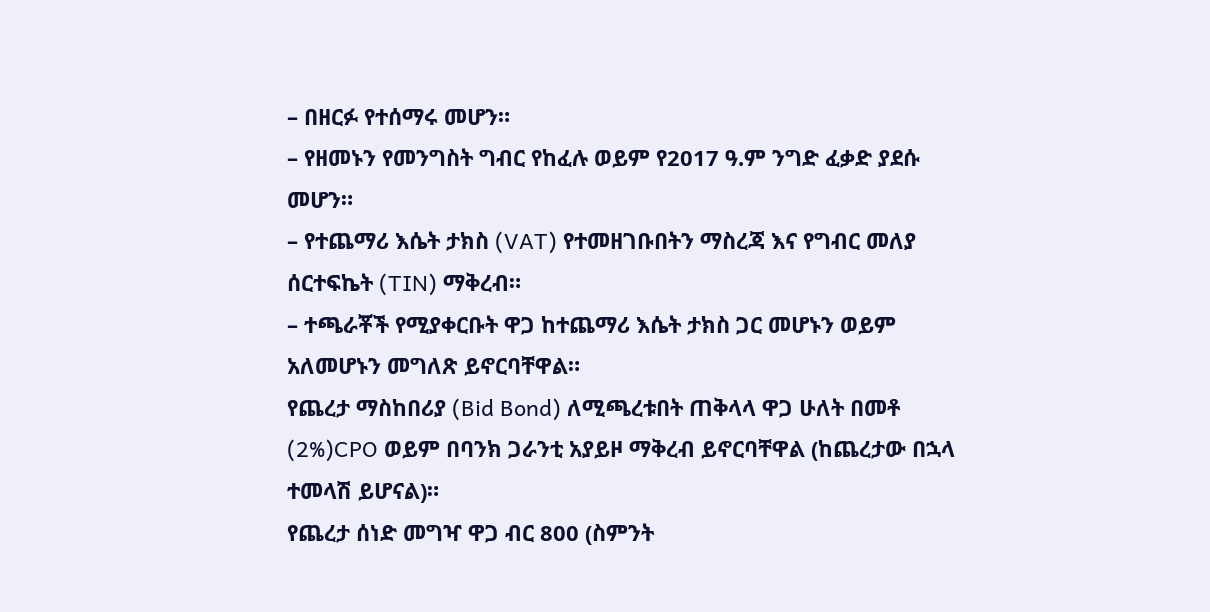– በዘርፉ የተሰማሩ መሆን።
– የዘመኑን የመንግስት ግብር የከፈሉ ወይም የ2017 ዓ.ም ንግድ ፈቃድ ያደሱ መሆን።
– የተጨማሪ እሴት ታክስ (VAT) የተመዘገቡበትን ማስረጃ እና የግብር መለያ ሰርተፍኬት (TIN) ማቅረብ።
– ተጫራቾች የሚያቀርቡት ዋጋ ከተጨማሪ እሴት ታክስ ጋር መሆኑን ወይም አለመሆኑን መግለጽ ይኖርባቸዋል።
የጨረታ ማስከበሪያ (Bid Bond) ለሚጫረቱበት ጠቅላላ ዋጋ ሁለት በመቶ (2%)CPO ወይም በባንክ ጋራንቲ አያይዞ ማቅረብ ይኖርባቸዋል (ከጨረታው በኋላ ተመላሽ ይሆናል)።
የጨረታ ሰነድ መግዣ ዋጋ ብር 800 (ስምንት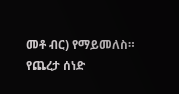መቶ ብር) የማይመለስ።
የጨረታ ሰነድ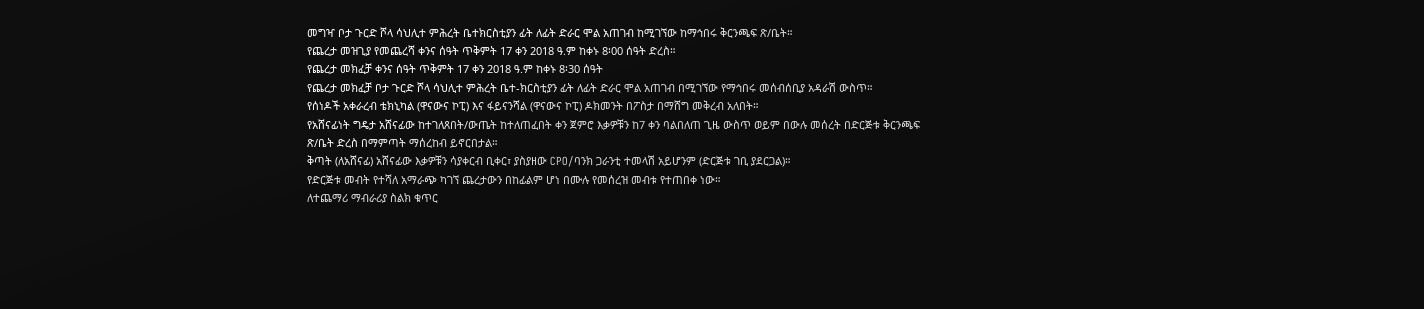መግዣ ቦታ ጉርድ ሾላ ሳህሊተ ምሕረት ቤተክርስቲያን ፊት ለፊት ድራር ሞል አጠገብ ከሚገኘው ከማኅበሩ ቅርንጫፍ ጽ/ቤት።
የጨረታ መዝጊያ የመጨረሻ ቀንና ሰዓት ጥቅምት 17 ቀን 2018 ዓ.ም ከቀኑ 8፡00 ሰዓት ድረስ።
የጨረታ መክፈቻ ቀንና ሰዓት ጥቅምት 17 ቀን 2018 ዓ.ም ከቀኑ 8፡30 ሰዓት
የጨረታ መክፈቻ ቦታ ጉርድ ሾላ ሳህሊተ ምሕረት ቤተ-ክርስቲያን ፊት ለፊት ድራር ሞል አጠገብ በሚገኘው የማኅበሩ መሰብሰቢያ አዳራሽ ውስጥ።
የሰነዶች አቀራረብ ቴክኒካል (ዋናውና ኮፒ) እና ፋይናንሻል (ዋናውና ኮፒ) ዶክመንት በፖስታ በማሸግ መቅረብ አለበት።
የአሸናፊነት ግዴታ አሸናፊው ከተገለጸበት/ውጤት ከተለጠፈበት ቀን ጀምሮ እቃዎቹን ከ7 ቀን ባልበለጠ ጊዜ ውስጥ ወይም በውሉ መሰረት በድርጅቱ ቅርንጫፍ ጽ/ቤት ድረስ በማምጣት ማሰረከብ ይኖርበታል።
ቅጣት (ለአሸናፊ) አሸናፊው እቃዎቹን ሳያቀርብ ቢቀር፣ ያስያዘው CPO/ባንክ ጋራንቲ ተመላሽ አይሆንም (ድርጅቱ ገቢ ያደርጋል)።
የድርጅቱ መብት የተሻለ አማራጭ ካገኘ ጨረታውን በከፊልም ሆነ በሙሉ የመሰረዝ መብቱ የተጠበቀ ነው።
ለተጨማሪ ማብራሪያ ስልክ ቁጥር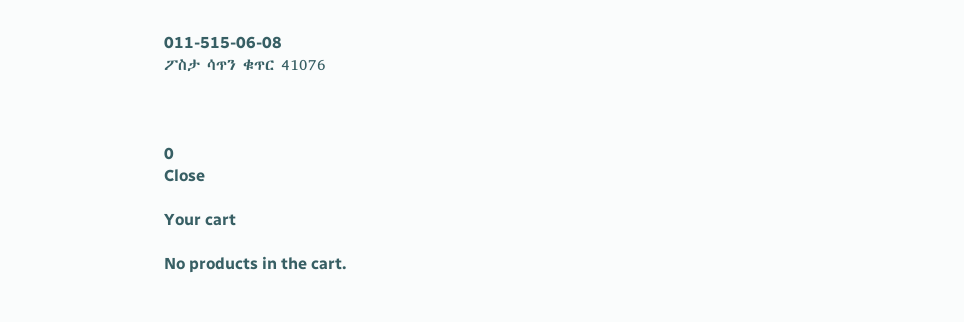011-515-06-08
ፖስታ ሳጥን ቁጥር 41076



0
Close

Your cart

No products in the cart.